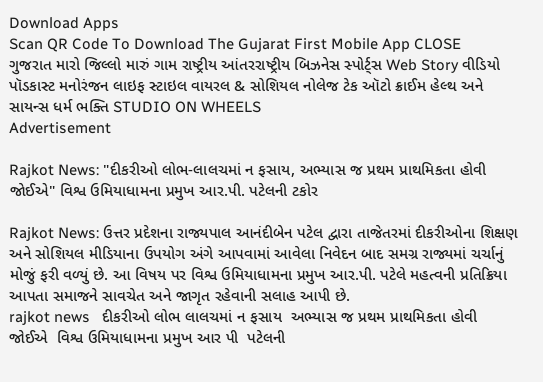Download Apps
Scan QR Code To Download The Gujarat First Mobile App CLOSE
ગુજરાત મારો જિલ્લો મારું ગામ રાષ્ટ્રીય આંતરરાષ્ટ્રીય બિઝનેસ સ્પોર્ટ્સ Web Story વીડિયો પૉડકાસ્ટ મનોરંજન લાઇફ સ્ટાઇલ વાયરલ & સોશિયલ નોલેજ ટેક ઑટો ક્રાઈમ હેલ્થ અને સાયન્સ ધર્મ ભક્તિ STUDIO ON WHEELS
Advertisement

Rajkot News: "દીકરીઓ લોભ-લાલચમાં ન ફસાય, અભ્યાસ જ પ્રથમ પ્રાથમિકતા હોવી જોઈએ" વિશ્વ ઉમિયાધામના પ્રમુખ આર.પી. પટેલની ટકોર

Rajkot News: ઉત્તર પ્રદેશના રાજ્યપાલ આનંદીબેન પટેલ દ્વારા તાજેતરમાં દીકરીઓના શિક્ષણ અને સોશિયલ મીડિયાના ઉપયોગ અંગે આપવામાં આવેલા નિવેદન બાદ સમગ્ર રાજ્યમાં ચર્ચાનું મોજું ફરી વળ્યું છે. આ વિષય પર વિશ્વ ઉમિયાધામના પ્રમુખ આર.પી. પટેલે મહત્વની પ્રતિક્રિયા આપતા સમાજને સાવચેત અને જાગૃત રહેવાની સલાહ આપી છે.
rajkot news   દીકરીઓ લોભ લાલચમાં ન ફસાય  અભ્યાસ જ પ્રથમ પ્રાથમિકતા હોવી જોઈએ  વિશ્વ ઉમિયાધામના પ્રમુખ આર પી  પટેલની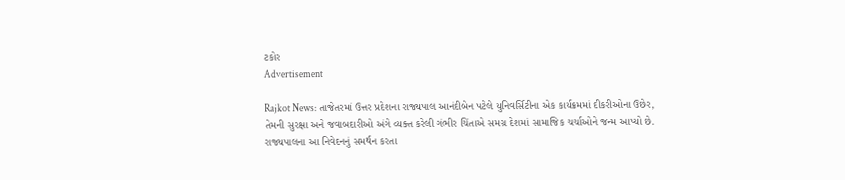ટકોર
Advertisement

Rajkot News: તાજેતરમાં ઉત્તર પ્રદેશના રાજ્યપાલ આનંદીબેન પટેલે યુનિવર્સિટીના એક કાર્યક્રમમાં દીકરીઓના ઉછેર, તેમની સુરક્ષા અને જવાબદારીઓ અંગે વ્યક્ત કરેલી ગંભીર ચિંતાએ સમગ્ર દેશમાં સામાજિક ચર્ચાઓને જન્મ આપ્યો છે. રાજ્યપાલના આ નિવેદનનું સમર્થન કરતા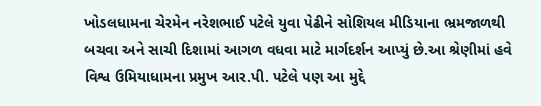ખોડલધામના ચેરમેન નરેશભાઈ પટેલે યુવા પેઢીને સોશિયલ મીડિયાના ભ્રમજાળથી બચવા અને સાચી દિશામાં આગળ વધવા માટે માર્ગદર્શન આપ્યું છે.આ શ્રેણીમાં હવે વિશ્વ ઉમિયાધામના પ્રમુખ આર.પી. પટેલે પણ આ મુદ્દે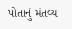પોતાનું મંતવ્ય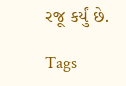રજૂ કર્યું છે.

Tags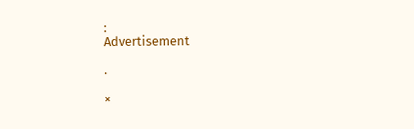:
Advertisement

.

×